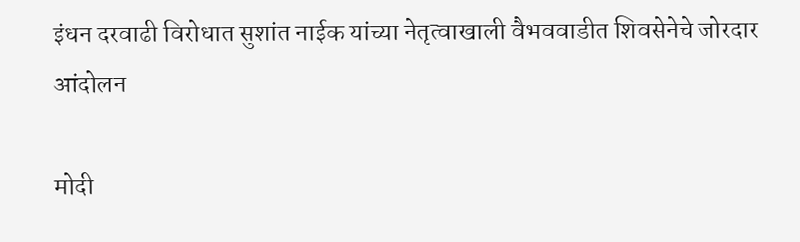इंधन दरवाढी विरोधात सुशांत नाईक यांच्या नेतृत्वाखाली वैभववाडीत शिवसेनेचे जोरदार आंदोलन

मोदी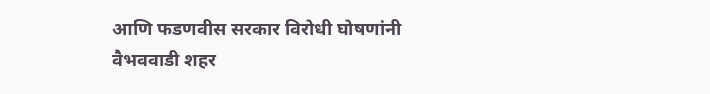आणि फडणवीस सरकार विरोधी घोषणांनी वैभववाडी शहर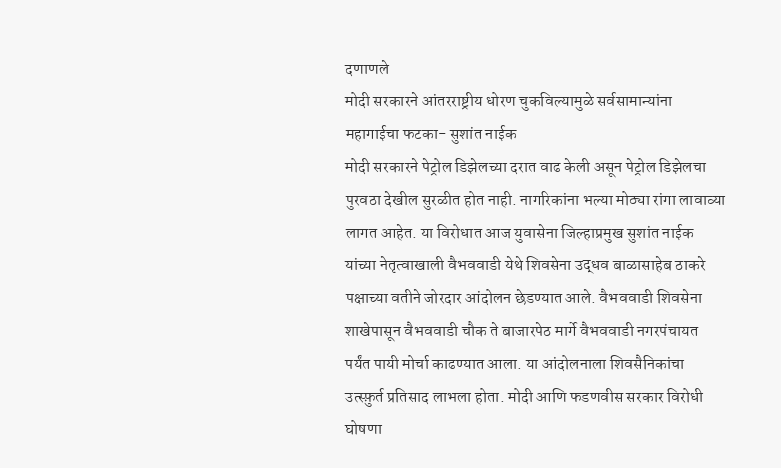दणाणले
मोदी सरकारने आंतरराष्ट्रीय धोरण चुकविल्यामुळे सर्वसामान्यांना महागाईचा फटका- सुशांत नाईक
मोदी सरकारने पेट्रोल डिझेलच्या दरात वाढ केली असून पेट्रोल डिझेलचा पुरवठा देखील सुरळीत होत नाही. नागरिकांना भल्या मोठ्या रांगा लावाव्या लागत आहेत. या विरोधात आज युवासेना जिल्हाप्रमुख सुशांत नाईक यांच्या नेतृत्वाखाली वैभववाडी येथे शिवसेना उद्धव बाळासाहेब ठाकरे पक्षाच्या वतीने जोरदार आंदोलन छेडण्यात आले. वैभववाडी शिवसेना शाखेपासून वैभववाडी चौक ते बाजारपेठ मार्गे वैभववाडी नगरपंचायत पर्यंत पायी मोर्चा काढण्यात आला. या आंदोलनाला शिवसैनिकांचा उत्स्फ़ुर्त प्रतिसाद लाभला होता. मोदी आणि फडणवीस सरकार विरोधी घोषणा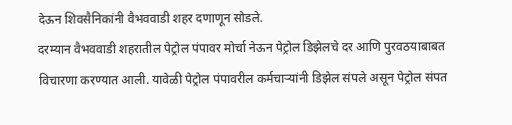देऊन शिवसैनिकांनी वैभववाडी शहर दणाणून सोडले.
दरम्यान वैभववाडी शहरातील पेट्रोल पंपावर मोर्चा नेऊन पेट्रोल डिझेलचे दर आणि पुरवठयाबाबत विचारणा करण्यात आली. यावेळी पेट्रोल पंपावरील कर्मचाऱ्यांनी डिझेल संपले असून पेट्रोल संपत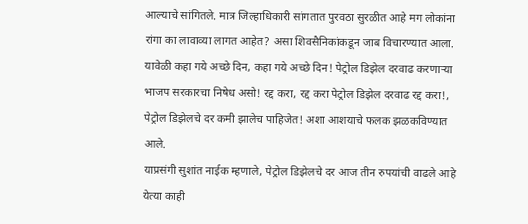आल्याचे सांगितले. मात्र जिल्हाधिकारी सांगतात पुरवठा सुरळीत आहे मग लोकांना रांगा का लावाव्या लागत आहेत? असा शिवसैनिकांकडून जाब विचारण्यात आला. यावेळी कहा गये अच्छे दिन, कहा गये अच्छे दिन! पेट्रोल डिझेल दरवाढ करणाऱ्या भाजप सरकारचा निषेध असो! रद्द करा, रद्द करा पेट्रोल डिझेल दरवाढ रद्द करा!, पेट्रोल डिझेलचे दर कमी झालेच पाहिजेत! अशा आशयाचे फलक झळकविण्यात आले.
याप्रसंगी सुशांत नाईक म्हणाले, पेट्रोल डिझेलचे दर आज तीन रुपयांची वाढले आहे येत्या काही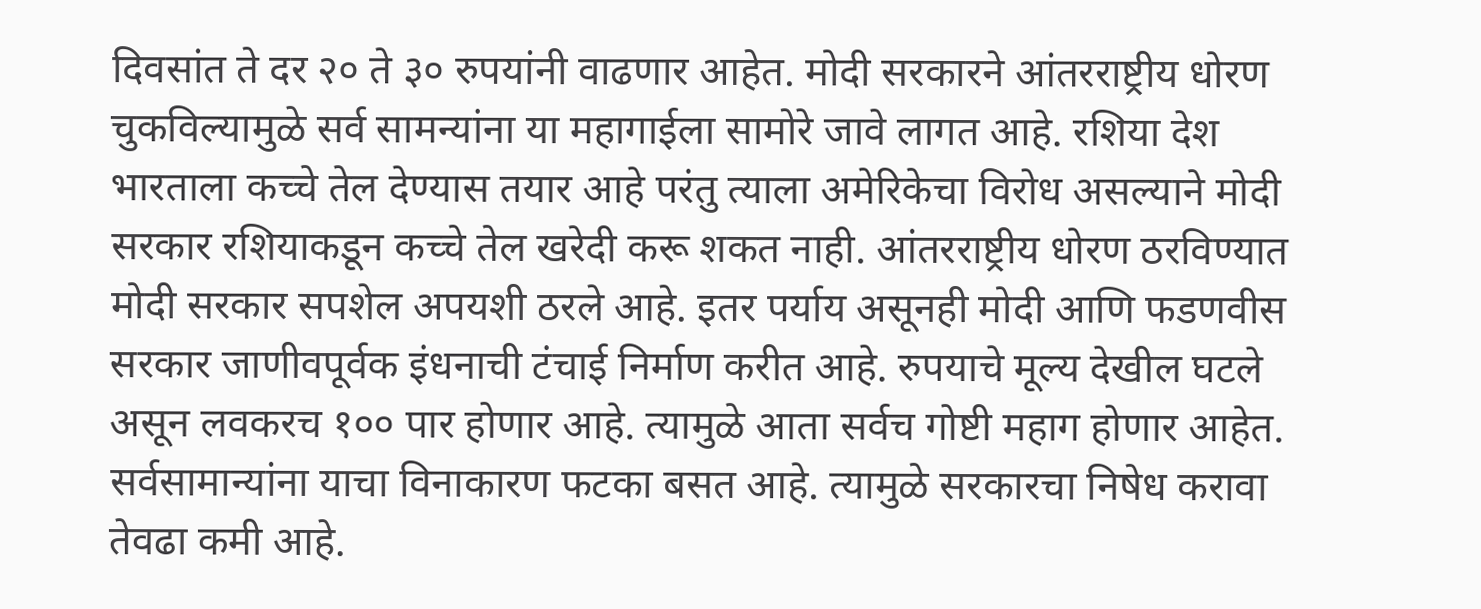दिवसांत ते दर २० ते ३० रुपयांनी वाढणार आहेत. मोदी सरकारने आंतरराष्ट्रीय धोरण चुकविल्यामुळे सर्व सामन्यांना या महागाईला सामोरे जावे लागत आहे. रशिया देश भारताला कच्चे तेल देण्यास तयार आहे परंतु त्याला अमेरिकेचा विरोध असल्याने मोदी सरकार रशियाकडून कच्चे तेल खरेदी करू शकत नाही. आंतरराष्ट्रीय धोरण ठरविण्यात मोदी सरकार सपशेल अपयशी ठरले आहे. इतर पर्याय असूनही मोदी आणि फडणवीस सरकार जाणीवपूर्वक इंधनाची टंचाई निर्माण करीत आहे. रुपयाचे मूल्य देखील घटले असून लवकरच १०० पार होणार आहे. त्यामुळे आता सर्वच गोष्टी महाग होणार आहेत. सर्वसामान्यांना याचा विनाकारण फटका बसत आहे. त्यामुळे सरकारचा निषेध करावा तेवढा कमी आहे.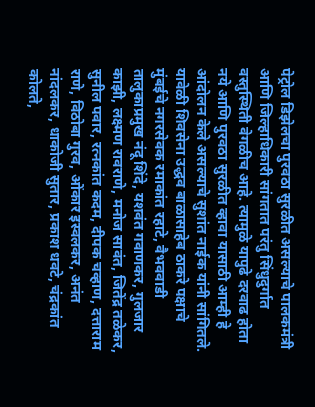पेट्रोल डिझेलचा पुरवठा सुरळीत असल्याचे पालकमंत्री आणि जिल्हाधिकारी सांगतात परंतु सिंधुदुर्गात वस्तुस्थिती वेगळीच आहे. त्यामुळे यापुढे दरवाढ होता नये आणि पुरवठा सुरळीत व्हावा यासाठी आम्ही हे आंदोलन केले असल्याचे सुशांत नाईक यांनी सांगितले.
यावेळी शिवसेना उद्धव बाळासाहेब ठाकरे पक्षाचे मुंबईचे नगरसेवक रमाकांत रहाटे, वैभववाडी तालुकाप्रमुख नंदू शिंदे, यशवंत गवाणकर, गुलजार काझी, लक्ष्मण रावराणे, मनोज सावंत, जितेंद्र तळेकर, सुनील पवार, रत्नकांत कदम, दीपक चव्हाण, दत्ताराम राणे, विठोबा गुरव, ओंकार इस्वलकर, अनंत नांदलकर, धाकोजी सुतार, प्रकाश धवटे, चंद्रकांत कोलते,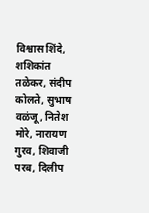विश्वास शिंदे, शशिकांत तळेकर, संदीप कोलते, सुभाष वळंजू, नितेश मोरे, नारायण गुरव, शिवाजी परब, दिलीप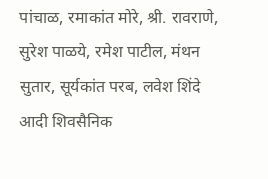पांचाळ, रमाकांत मोरे, श्री. रावराणे, सुरेश पाळये, रमेश पाटील, मंथन सुतार, सूर्यकांत परब, लवेश शिंदे आदी शिवसैनिक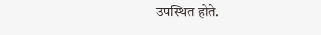उपस्थित होते.